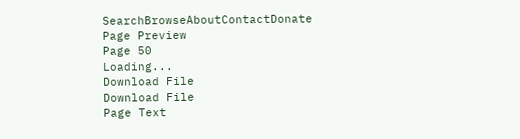SearchBrowseAboutContactDonate
Page Preview
Page 50
Loading...
Download File
Download File
Page Text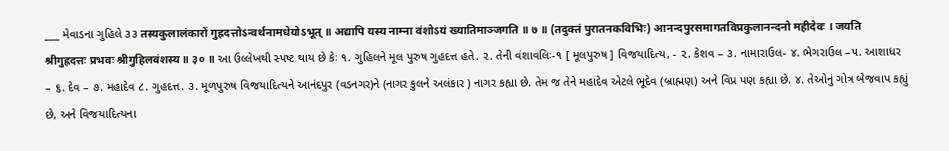___ મેવાડના ગુહિલે ૩૩ तस्यकुलालंकारों गुह्रदत्तोऽन्वर्थनामधेयोऽभूत् ॥ अद्यापि यस्य नाम्ना वंशोऽयं ख्यातिमाञ्जगति ॥ ७ ॥ (तदुक्तं पुरातनकविभिः) आनन्दपुरसमागतविप्रकुलानन्दनो महीदेवः । जयति श्रीगुह्रदत्तः प्रभवः श्रीगुहिलवंशस्य ॥ ३० ॥ આ ઉલ્લેખથી સ્પષ્ટ થાય છે કેઃ ૧. ગુહિલને મૂલ પુરુષ ગુહદત્ત હતે. ૨. તેની વંશાવલિઃ-૧ [ મૂલપુરુષ ] વિજયાદિત્ય, - ૨. કેશવ – ૩. નામારાઉલ- ૪. ભેગરાઉલ –૫. આશાધર – ૬. દેવ – ૭. મહાદેવ ૮. ગુહદત્ત. ૩. મૂળપુરુષ વિજયાદિત્યને આનંદપુર (વડનગર)ને (નાગર કુલને અલંકાર ) નાગર કહ્યા છે. તેમ જ તેને મહાદેવ એટલે ભૂદેવ (બ્રાહ્મણ) અને વિપ્ર પણ કહ્યા છે. ૪. તેઓનું ગોત્ર બેજવાપ કહ્યું છે, અને વિજયાદિત્યના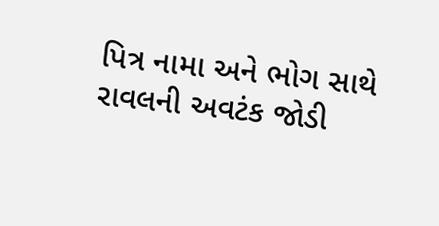પિત્ર નામા અને ભોગ સાથે રાવલની અવટંક જોડી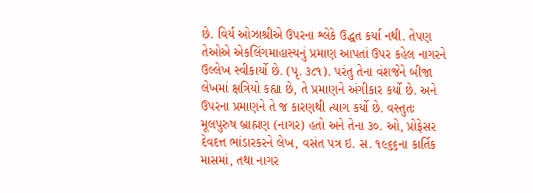છે. વિર્ય ઓઝાશ્રીએ ઉપરના શ્લેકે ઉદ્ધત કર્યા નથી. તેપણ તેઓએ એકલિંગમાહાસ્યનું પ્રમાણ આપતાં ઉપર કહેલ નાગરને ઉલ્લેખ સ્વીકાર્યો છે. (પૃ. ૩૮૧). પરંતુ તેના વંશજેને બીજા લેખમાં ક્ષત્રિયો કહ્યા છે, તે પ્રમાણને અંગીકાર કર્યો છે. અને ઉપરના પ્રમાણને તે જ કારણથી ત્યાગ કર્યો છે. વસ્તુતઃ મૂલપુરુષ બ્રાહ્મણ (નાગર) હતો અને તેના ૩૦. ઓ, પ્રોફેસર દેવદત્ત ભાંડારકરને લેખ, વસંત પત્ર ઇ. સ. ૧૯૬૬ના કાર્તિક માસમાં, તથા નાગર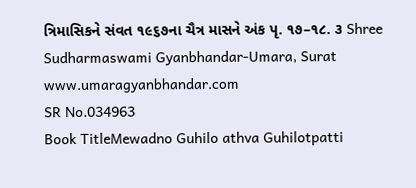ત્રિમાસિકને સંવત ૧૯૬૭ના ચૈત્ર માસને અંક પૃ. ૧૭–૧૮. ૩ Shree Sudharmaswami Gyanbhandar-Umara, Surat www.umaragyanbhandar.com
SR No.034963
Book TitleMewadno Guhilo athva Guhilotpatti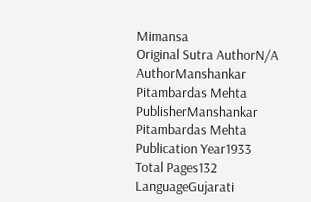Mimansa
Original Sutra AuthorN/A
AuthorManshankar Pitambardas Mehta
PublisherManshankar Pitambardas Mehta
Publication Year1933
Total Pages132
LanguageGujarati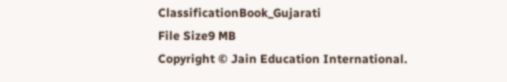ClassificationBook_Gujarati
File Size9 MB
Copyright © Jain Education International.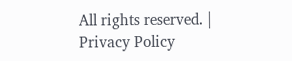All rights reserved. | Privacy Policy